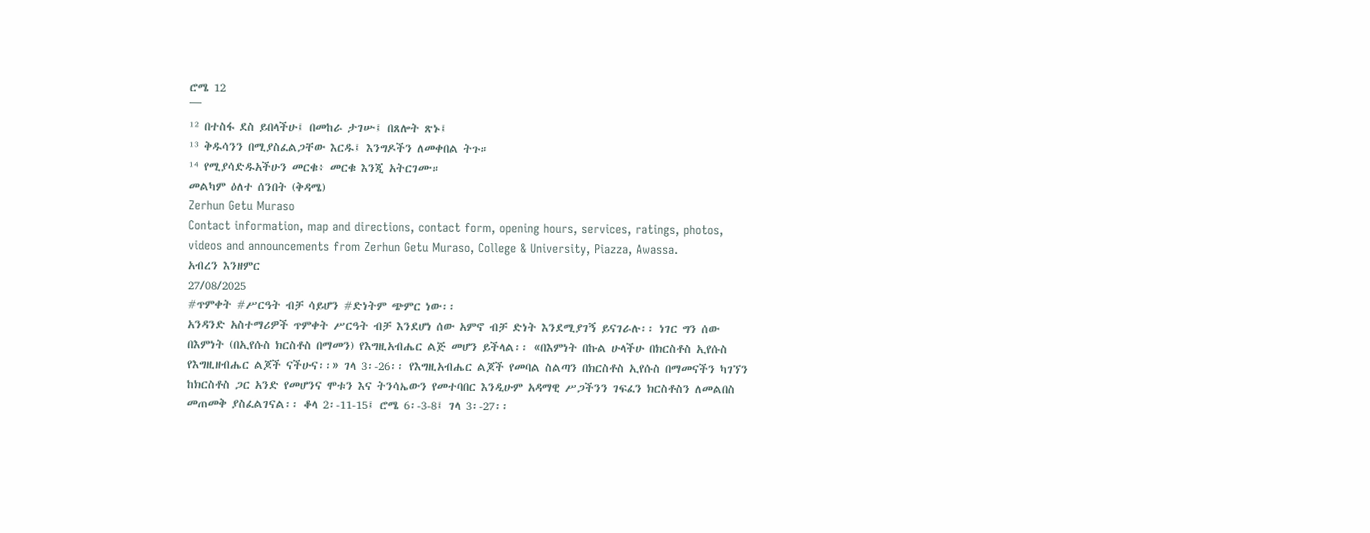ሮሜ 12
¯¯¯
¹² በተስፋ ደስ ይበላችሁ፤ በመከራ ታገሡ፤ በጸሎት ጽኑ፤
¹³ ቅዱሳንን በሚያስፈልጋቸው እርዱ፤ እንግዶችን ለመቀበል ትጉ።
¹⁴ የሚያሳድዱአችሁን መርቁ፥ መርቁ እንጂ አትርገሙ።
መልካም ዕለተ ሰንበት (ቅዳሜ)
Zerhun Getu Muraso
Contact information, map and directions, contact form, opening hours, services, ratings, photos, videos and announcements from Zerhun Getu Muraso, College & University, Piazza, Awassa.
አብረን እንዘምር
27/08/2025
#ጥምቀት #ሥርዓት ብቻ ሳይሆን #ድነትም ጭምር ነው፡፡
አንዳንድ አስተማሪዎች ጥምቀት ሥርዓት ብቻ እንደሆነ ሰው አምኖ ብቻ ድነት እንደሚያገኝ ይናገራሉ፡፡ ነገር ግን ሰው በእምነት (በኢየሱስ ክርስቶስ በማመን) የእግዚአብሔር ልጅ መሆን ይችላል፡፡ «በእምነት በኩል ሁላችሁ በክርስቶስ ኢየሱስ የእግዚዘብሔር ልጆች ናችሁና፡፡» ገላ 3፡-26፡፡ የእግዚአብሔር ልጆች የመባል ስልጣን በክርስቶስ ኢየሱስ በማመናችን ካገኘን ከክርስቶስ ጋር አንድ የመሆንና ሞቱን እና ትንሳኤውን የመተባበር እንዲሁም አዳማዊ ሥጋችንን ገፍፈን ክርስቶስን ለመልበስ መጠመቅ ያስፈልገናል፡፡ ቆላ 2፡-11-15፤ ሮሜ 6፡-3-8፤ ገላ 3፡-27፡፡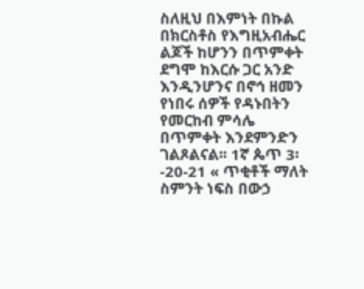ስለዚህ በእምነት በኩል በክርስቶስ የእግዚአብሔር ልጆች ከሆንን በጥምቀት ደግሞ ከእርሱ ጋር አንድ እንዲንሆንና በኖኅ ዘመን የነበሩ ሰዎች የዳኑበትን የመርከብ ምሳሌ በጥምቀት እንደምንድን ገልጾልናል፡፡ 1ኛ ጴጥ 3፡-20-21 « ጥቂቶች ማለት ስምንት ነፍስ በውኃ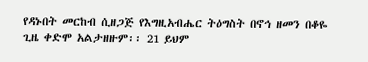የዳኑበት መርከብ ሲዘጋጅ የእግዚአብሔር ትዕግስት በኖኅ ዘመን በቆዬ ጊዜ ቀድሞ አልታዘዙም፡፡ 21 ይህም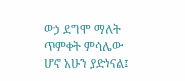ወኃ ደግሞ ማለት ጥምቀት ምሳሌው ሆኖ አሁን ያድነናል፤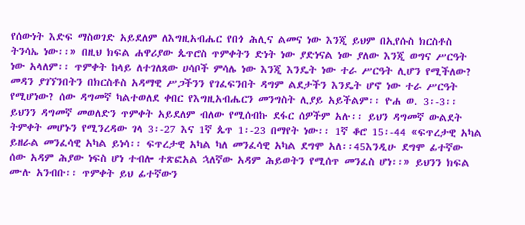የሰውነት እድፍ ማስወገድ አይደለም ለእግዚአብሔር የበጎ ሕሊና ልመና ነው እንጂ ይህም በኢየሱስ ክርስቶስ ትንሳኤ ነው፡፡» በዚህ ክፍል ሐዋሪያው ጴጥሮስ ጥምቀትን ድነት ነው ያድነናል ነው ያለው እንጂ ወግና ሥርዓት ነው አላለም፡፡ ጥምቀት ከላይ ለተገለጸው ሀሳቦች ምሳሌ ነው እንጂ እንዴት ነው ተራ ሥርዓት ሊሆን የሚችለው? መዳን ያገኘንበትን በክርስቶስ አዳማዊ ሥጋችንን የገፈፍንበት ዳግም ልደታችን እንዴት ሆኖ ነው ተራ ሥርዓት የሚሆነው? ሰው ዳግመኛ ካልተወለደ ቀበር የእግዚአብሔርን መንግስት ሊያይ አይችልም፡፡ ዮሐ ወ. 3፡-3፡፡ ይህንን ዳግመኛ መወለድን ጥምቀት አይደለም ብለው የሚሰብኩ ደፋር ሰዎችም አሉ፡፡ ይህን ዳግመኛ ውልደት ትምቀት መሆኑን የሚንረዳው ገላ 3፡-27 እና 1ኛ ጴጥ 1፡-23 በማየት ነው፡፡ 1ኛ ቆሮ 15፡-44 «ፍጥረታዊ አካል ይዘራል መንፈሳዊ አካል ይነሳ፡፡ ፍጥረታዊ አካል ካለ መንፈሳዊ አካል ደግሞ አለ፡፡45እንዲሁ ደግሞ ፊተኛው ሰው አዳም ሕያው ነፍስ ሆነ ተብሎ ተጽፎአል ኋለኛው አዳም ሕይወትን የሚሰጥ መንፈስ ሆነ፡፡» ይህንን ክፍል ሙሉ አንብቡ፡፡ ጥምቀት ይህ ፊተኛውን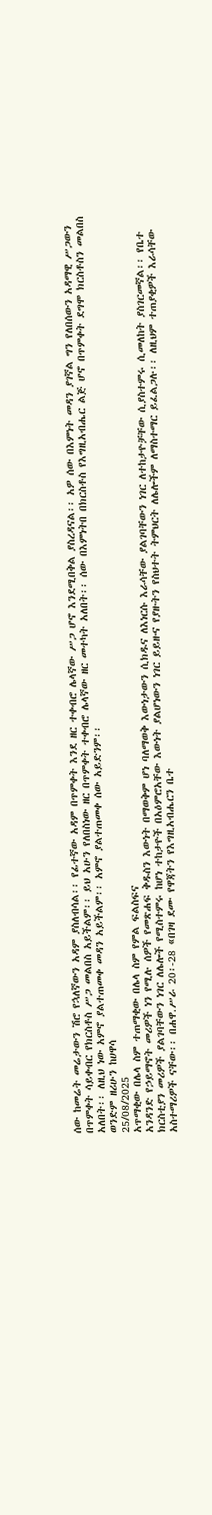ሰው ከመሬት መሬታውን ሽሮ የኋለኛውን አዳም ያስለብሳል፡፡ የፊተኛው አዳም በጥምቀት እንደ ዘር ተቀብሮ ሌላኛው ሥጋ ሆኖ እንደሚበቅል ያስረዳናል፡፡ አዎ ሰው በእምነት መዳን ያገኛል ግን የለበሰውን አዳማዊ ሥጋውን በጥምቀት ሳይቀብር የክርስቶስ ሥጋ መልበስ አይችልም፡፡ ይህ አሁን የለበስነው ዘር በጥምቀት ተቀብሮ ሌላኛው ዘር መተካት አለበት፡፡ ሰው በእምነትበ በክርስቶስ የእግዚአብሔር ልጅ ሆኖ በጥምቀት ደግሞ ክርስቶስን መልበስ አለበት፡፡ ለዚህ ነው አምኖ ያልተጠመቀ መዳን አይችልም፡፡ አምኖ ያልተጠመቀ ሰው አይድንም፡፡
ወንድም ዘሪሁን ከሀዋሳ
25/08/2025
አጥማቂው በሌላ ስም ተጠማቂው በሌላ ስም የምል ፍልስፍና
አንዳንድ የኃይማኖት መሪዎች ነን የሚሉ ሰዎች የመጽሐፍ ቅዱስን እውነት በማወቅም ሆነ ባለማወቅ እውነታውን ሲክዱና ለእነርሱ እራሳቸው ያልገባቸውን ነገር ለተከታዮቻቸው ሲያስተምሩ ሲመለከት ያስገርመኛል፡፡ የቤተ ክርስቲያን መሪዎች ያልገባቸውን ነገር ለሌሎች የሚስተምሩ ከሆነ ተከታዮች በአዕምሮአቸው እውነት ያልሆነውን ነገር ይይዙና የያዙትን የስህተት ትምህርት ለሌሎችም ለማስተማር ይፈልጋሉ፡፡ ለዚህም ተጠያቂዎች እራሳቸው አስተማሪዎች ናቸው፡፡ በሐዋ.ሥራ 20፡-28 «በገዛ ደሙ የዋጃትን የእግዚአብሔርን ቤተ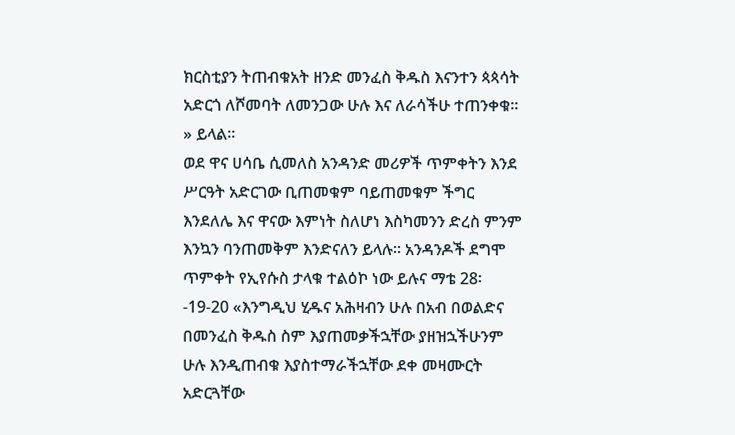ክርስቲያን ትጠብቁአት ዘንድ መንፈስ ቅዱስ እናንተን ጳጳሳት አድርጎ ለሾመባት ለመንጋው ሁሉ እና ለራሳችሁ ተጠንቀቁ፡፡» ይላል፡፡
ወደ ዋና ሀሳቤ ሲመለስ አንዳንድ መሪዎች ጥምቀትን እንደ ሥርዓት አድርገው ቢጠመቁም ባይጠመቁም ችግር እንደለሌ እና ዋናው እምነት ስለሆነ እስካመንን ድረስ ምንም እንኳን ባንጠመቅም እንድናለን ይላሉ፡፡ አንዳንዶች ደግሞ ጥምቀት የኢየሱስ ታላቁ ተልዕኮ ነው ይሉና ማቴ 28፡-19-20 «እንግዲህ ሂዱና አሕዛብን ሁሉ በአብ በወልድና በመንፈስ ቅዱስ ስም እያጠመቃችኋቸው ያዘዝኋችሁንም ሁሉ እንዲጠብቁ እያስተማራችኋቸው ደቀ መዛሙርት አድርጓቸው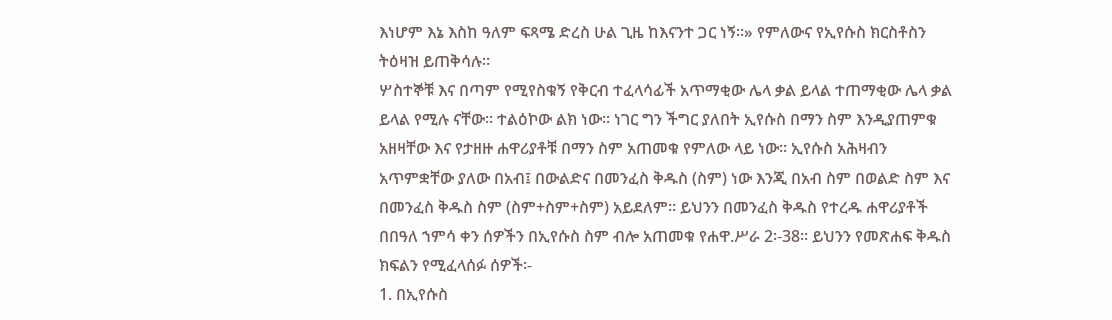እነሆም እኔ እስከ ዓለም ፍጻሜ ድረስ ሁል ጊዜ ከእናንተ ጋር ነኝ፡፡» የምለውና የኢየሱስ ክርስቶስን ትዕዛዝ ይጠቅሳሉ፡፡
ሦስተኞቹ እና በጣም የሚየስቁኝ የቅርብ ተፈላሳፊች አጥማቂው ሌላ ቃል ይላል ተጠማቂው ሌላ ቃል ይላል የሚሉ ናቸው፡፡ ተልዕኮው ልክ ነው፡፡ ነገር ግን ችግር ያለበት ኢየሱስ በማን ስም እንዲያጠምቁ አዘዛቸው እና የታዘዙ ሐዋሪያቶቹ በማን ስም አጠመቁ የምለው ላይ ነው፡፡ ኢየሱስ አሕዛብን አጥምቋቸው ያለው በአብ፤ በውልድና በመንፈስ ቅዱስ (ስም) ነው እንጂ በአብ ስም በወልድ ስም እና በመንፈስ ቅዱስ ስም (ስም+ስም+ስም) አይደለም፡፡ ይህንን በመንፈስ ቅዱስ የተረዱ ሐዋሪያቶች በበዓለ ኀምሳ ቀን ሰዎችን በኢየሱስ ስም ብሎ አጠመቁ የሐዋ.ሥራ 2፡-38፡፡ ይህንን የመጽሐፍ ቅዱስ ክፍልን የሚፈላሰፉ ሰዎች፡-
1. በኢየሱስ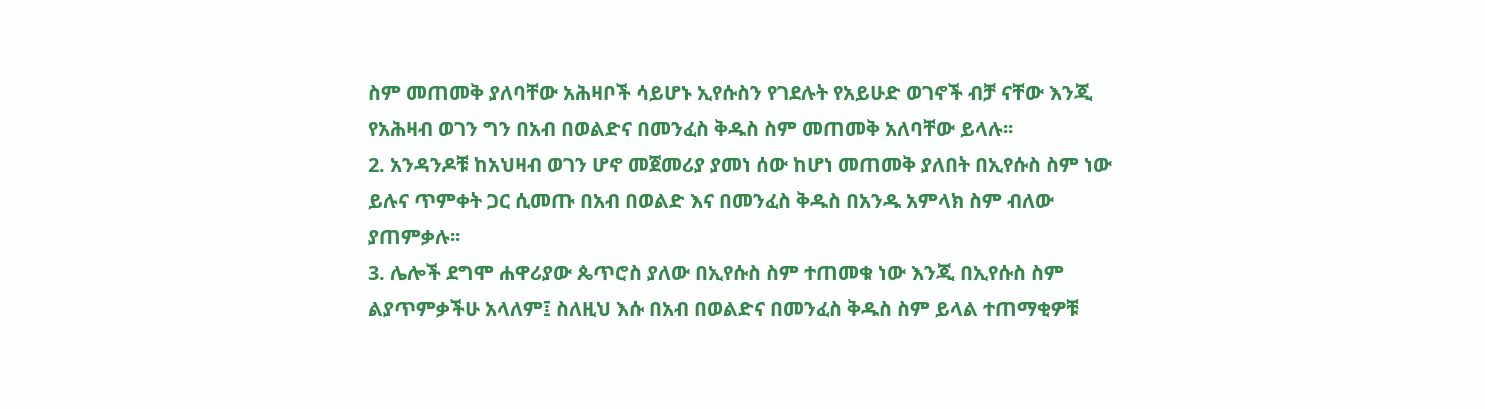ስም መጠመቅ ያለባቸው አሕዛቦች ሳይሆኑ ኢየሱስን የገደሉት የአይሁድ ወገኖች ብቻ ናቸው እንጂ የአሕዛብ ወገን ግን በአብ በወልድና በመንፈስ ቅዱስ ስም መጠመቅ አለባቸው ይላሉ፡፡
2. አንዳንዶቹ ከአህዛብ ወገን ሆኖ መጀመሪያ ያመነ ሰው ከሆነ መጠመቅ ያለበት በኢየሱስ ስም ነው ይሉና ጥምቀት ጋር ሲመጡ በአብ በወልድ እና በመንፈስ ቅዱስ በአንዱ አምላክ ስም ብለው ያጠምቃሉ፡፡
3. ሌሎች ደግሞ ሐዋሪያው ጴጥሮስ ያለው በኢየሱስ ስም ተጠመቁ ነው እንጂ በኢየሱስ ስም ልያጥምቃችሁ አላለም፤ ስለዚህ እሱ በአብ በወልድና በመንፈስ ቅዱስ ስም ይላል ተጠማቂዎቹ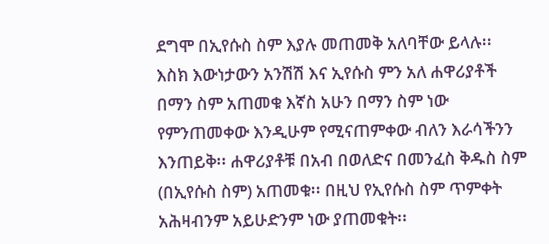ደግሞ በኢየሱስ ስም እያሉ መጠመቅ አለባቸው ይላሉ፡፡
እስክ እውነታውን አንሽሽ እና ኢየሱስ ምን አለ ሐዋሪያቶች በማን ስም አጠመቁ እኛስ አሁን በማን ስም ነው የምንጠመቀው እንዲሁም የሚናጠምቀው ብለን እራሳችንን እንጠይቅ፡፡ ሐዋሪያቶቹ በአብ በወለድና በመንፈስ ቅዱስ ስም (በኢየሱስ ስም) አጠመቁ፡፡ በዚህ የኢየሱስ ስም ጥምቀት አሕዛብንም አይሁድንም ነው ያጠመቁት፡፡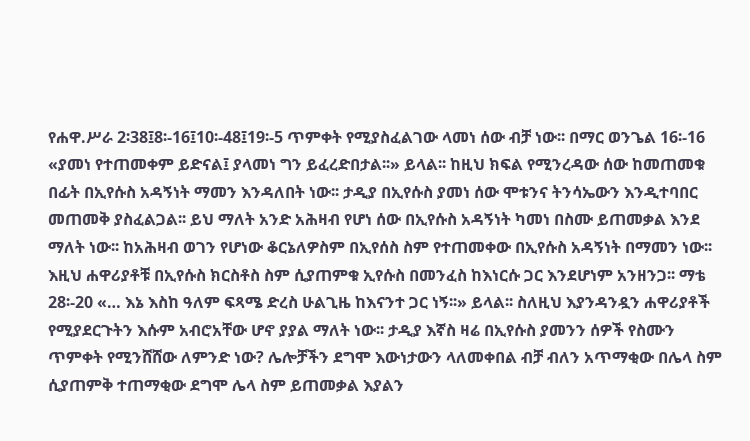የሐዋ.ሥራ 2፡38፤8፡-16፤10፡-48፤19፡-5 ጥምቀት የሚያስፈልገው ላመነ ሰው ብቻ ነው፡፡ በማር ወንጌል 16፡-16 «ያመነ የተጠመቀም ይድናል፤ ያላመነ ግን ይፈረድበታል፡፡» ይላል፡፡ ከዚህ ክፍል የሚንረዳው ሰው ከመጠመቁ በፊት በኢየሱስ አዳኝነት ማመን እንዳለበት ነው፡፡ ታዲያ በኢየሱስ ያመነ ሰው ሞቱንና ትንሳኤውን እንዲተባበር መጠመቅ ያስፈልጋል፡፡ ይህ ማለት አንድ አሕዛብ የሆነ ሰው በኢየሱስ አዳኝነት ካመነ በስሙ ይጠመቃል እንደ ማለት ነው፡፡ ከአሕዛብ ወገን የሆነው ቆርኔለዎስም በኢየሰስ ስም የተጠመቀው በኢየሱስ አዳኝነት በማመን ነው፡፡ እዚህ ሐዋሪያቶቹ በኢየሱስ ክርስቶስ ስም ሲያጠምቁ ኢየሱስ በመንፈስ ከእነርሱ ጋር እንደሆነም አንዘንጋ፡፡ ማቴ 28፡-20 «… እኔ እስከ ዓለም ፍጻሜ ድረስ ሁልጊዜ ከእናንተ ጋር ነኝ፡፡» ይላል፡፡ ስለዚህ እያንዳንዷን ሐዋሪያቶች የሚያደርጉትን እሱም አብሮአቸው ሆኖ ያያል ማለት ነው፡፡ ታዲያ እኛስ ዛሬ በኢየሱስ ያመንን ሰዎች የስሙን ጥምቀት የሚንሸሸው ለምንድ ነው? ሌሎቻችን ደግሞ እውነታውን ላለመቀበል ብቻ ብለን አጥማቂው በሌላ ስም ሲያጠምቅ ተጠማቂው ደግሞ ሌላ ስም ይጠመቃል እያልን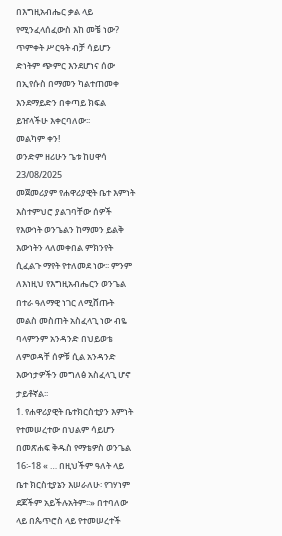በእግዚአብሔር ቃል ላይ የሚንፈላሰፈውስ እከ መቼ ነው?
ጥምቀት ሥርዓት ብቻ ሳይሆን ድነትም ጭምር እንደሆነና ሰው በኢየሱስ በማመን ካልተጠመቀ እንደማይድን በቀጣይ ክፍል ይዠላችሁ እቀርባለው፡፡
መልካም ቀን!
ወንድም ዘሪሁን ጌቱ ከሀዋሳ
23/08/2025
መጀመሪያም የሐዋሪያዊት ቤተ እምነት እስተምህሮ ያልገባቸው ሰዎች የእውነት ወንጌልን ከማመን ይልቅ እውነትን ላለመቀበል ምክንየት ሲፈልጉ ማየት የተለመደ ነው፡፡ ምንም ለእነዚህ የእግዚአብሔርን ወንጌል በተራ ዓለማዊ ነገር ለሚሸጡት መልስ መስጠት አስፈላጊ ነው ብዬ ባላምንም አንዳንድ በህይወቴ ለምወዳቸ ሰዎቹ ሲል አንዳንድ እውነታዎችን መግለፅ አስፈላጊ ሆኖ ታይቶኛል፡፡
1. የሐዋሪያዊት ቤተክርስቲያን እምነት የተመሠረተው በህልም ሳይሆን በመጽሐፍ ቅዱስ የማቴዎስ ወንጌል 16፡-18 « … በዚህችም ዓለት ላይ ቤተ ክርስቲያኔን እሠራለሁ፡ የገሃነም ደጆችም አይችሉአትም፡፡» በተባለው ላይ በጴጥሮስ ላይ የተመሠረተች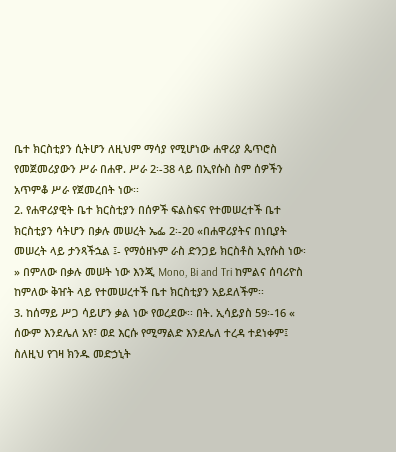ቤተ ክርስቲያን ሲትሆን ለዚህም ማሳያ የሚሆነው ሐዋሪያ ጴጥሮስ የመጀመሪያውን ሥራ በሐዋ. ሥራ 2፡-38 ላይ በኢየሱስ ስም ሰዎችን አጥምቆ ሥራ የጀመረበት ነው፡፡
2. የሐዋሪያዊት ቤተ ክርስቲያን በሰዎች ፍልስፍና የተመሠረተች ቤተ ክርስቲያን ሳትሆን በቃሉ መሠረት ኤፌ 2፡-20 «በሐዋሪያትና በነቢያት መሠረት ላይ ታንጻችኋል ፤- የማዕዘኑም ራስ ድንጋይ ክርስቶስ ኢየሱስ ነው፡» በምለው በቃሉ መሠት ነው እንጂ Mono, Bi and Tri ከምልና ሰባሪዮስ ከምለው ቅዠት ላይ የተመሠረተች ቤተ ክርስቲያን አይደለችም፡፡
3. ከሰማይ ሥጋ ሳይሆን ቃል ነው የወረደው፡፡ በት. ኢሳይያስ 59፡-16 « ሰውም እንደሌለ አየ፣ ወደ እርሱ የሚማልድ እንደሌለ ተረዳ ተደነቀም፤ ስለዚህ የገዛ ክንዱ መድኃኒት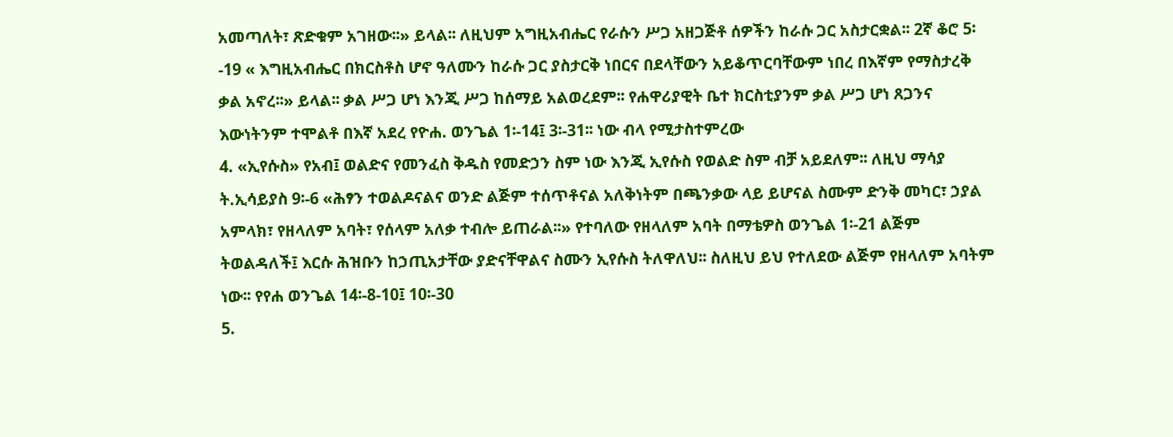አመጣለት፣ ጽድቁም አገዘው፡፡» ይላል፡፡ ለዚህም አግዚአብሔር የራሱን ሥጋ አዘጋጅቶ ሰዎችን ከራሱ ጋር አስታርቋል፡፡ 2ኛ ቆሮ 5፡-19 « እግዚአብሔር በክርስቶስ ሆኖ ዓለሙን ከራሱ ጋር ያስታርቅ ነበርና በደላቸውን አይቆጥርባቸውም ነበረ በእኛም የማስታረቅ ቃል አኖረ፡፡» ይላል፡፡ ቃል ሥጋ ሆነ እንጂ ሥጋ ከሰማይ አልወረደም፡፡ የሐዋሪያዊት ቤተ ክርስቲያንም ቃል ሥጋ ሆነ ጸጋንና እውነትንም ተሞልቶ በእኛ አደረ የዮሐ. ወንጌል 1፡-14፤ 3፡-31፡፡ ነው ብላ የሚታስተምረው
4. «ኢየሱስ» የአብ፤ ወልድና የመንፈስ ቅዱስ የመድኃን ስም ነው እንጂ ኢየሱስ የወልድ ስም ብቻ አይደለም፡፡ ለዚህ ማሳያ ት.ኢሳይያስ 9፡-6 «ሕፃን ተወልዶናልና ወንድ ልጅም ተሰጥቶናል አለቅነትም በጫንቃው ላይ ይሆናል ስሙም ድንቅ መካር፣ ኃያል አምላክ፣ የዘላለም አባት፣ የሰላም አለቃ ተብሎ ይጠራል፡፡» የተባለው የዘላለም አባት በማቴዎስ ወንጌል 1፡-21 ልጅም ትወልዳለች፤ እርሱ ሕዝቡን ከኃጢአታቸው ያድናቸዋልና ስሙን ኢየሱስ ትለዋለህ፡፡ ስለዚህ ይህ የተለደው ልጅም የዘላለም አባትም ነው፡፡ የየሐ ወንጌል 14፡-8-10፤ 10፡-30
5.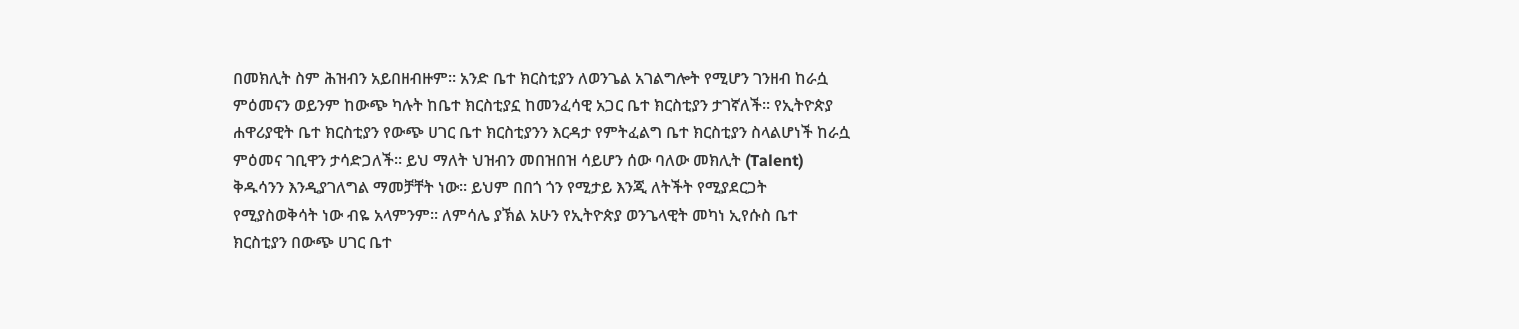በመክሊት ስም ሕዝብን አይበዘብዙም፡፡ አንድ ቤተ ክርስቲያን ለወንጌል አገልግሎት የሚሆን ገንዘብ ከራሷ ምዕመናን ወይንም ከውጭ ካሉት ከቤተ ክርስቲያኗ ከመንፈሳዊ አጋር ቤተ ክርስቲያን ታገኛለች፡፡ የኢትዮጵያ ሐዋሪያዊት ቤተ ክርስቲያን የውጭ ሀገር ቤተ ክርስቲያንን እርዳታ የምትፈልግ ቤተ ክርስቲያን ስላልሆነች ከራሷ ምዕመና ገቢዋን ታሳድጋለች፡፡ ይህ ማለት ህዝብን መበዝበዝ ሳይሆን ሰው ባለው መክሊት (Talent) ቅዱሳንን እንዲያገለግል ማመቻቸት ነው፡፡ ይህም በበጎ ጎን የሚታይ እንጂ ለትችት የሚያደርጋት የሚያስወቅሳት ነው ብዬ አላምንም፡፡ ለምሳሌ ያኽል አሁን የኢትዮጵያ ወንጌላዊት መካነ ኢየሱስ ቤተ ክርስቲያን በውጭ ሀገር ቤተ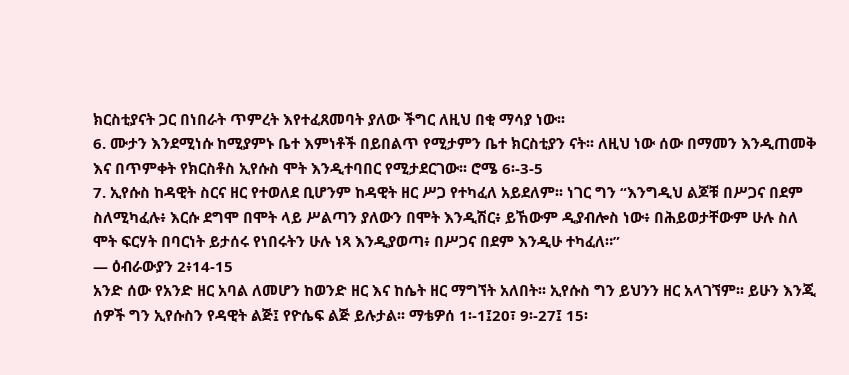ክርስቲያናት ጋር በነበራት ጥምረት እየተፈጸመባት ያለው ችግር ለዚህ በቂ ማሳያ ነው፡፡
6. ሙታን እንደሚነሱ ከሚያምኑ ቤተ እምነቶች በይበልጥ የሚታምን ቤተ ክርስቲያን ናት፡፡ ለዚህ ነው ሰው በማመን እንዲጠመቅ እና በጥምቀት የክርስቶስ ኢየሱስ ሞት እንዲተባበር የሚታደርገው፡፡ ሮሜ 6፡-3-5
7. ኢየሱስ ከዳዊት ስርና ዘር የተወለደ ቢሆንም ከዳዊት ዘር ሥጋ የተካፈለ አይደለም፡፡ ነገር ግን “እንግዲህ ልጆቹ በሥጋና በደም ስለሚካፈሉ፥ እርሱ ደግሞ በሞት ላይ ሥልጣን ያለውን በሞት እንዲሽር፥ ይኸውም ዲያብሎስ ነው፥ በሕይወታቸውም ሁሉ ስለ ሞት ፍርሃት በባርነት ይታሰሩ የነበሩትን ሁሉ ነጻ እንዲያወጣ፥ በሥጋና በደም እንዲሁ ተካፈለ።”
— ዕብራውያን 2፥14-15
አንድ ሰው የአንድ ዘር አባል ለመሆን ከወንድ ዘር እና ከሴት ዘር ማግኘት አለበት፡፡ ኢየሱስ ግን ይህንን ዘር አላገኘም፡፡ ይሁን እንጂ ሰዎች ግን ኢየሱስን የዳዊት ልጅ፤ የዮሴፍ ልጅ ይሉታል፡፡ ማቴዎሰ 1፡-1፤20፣ 9፡-27፤ 15፡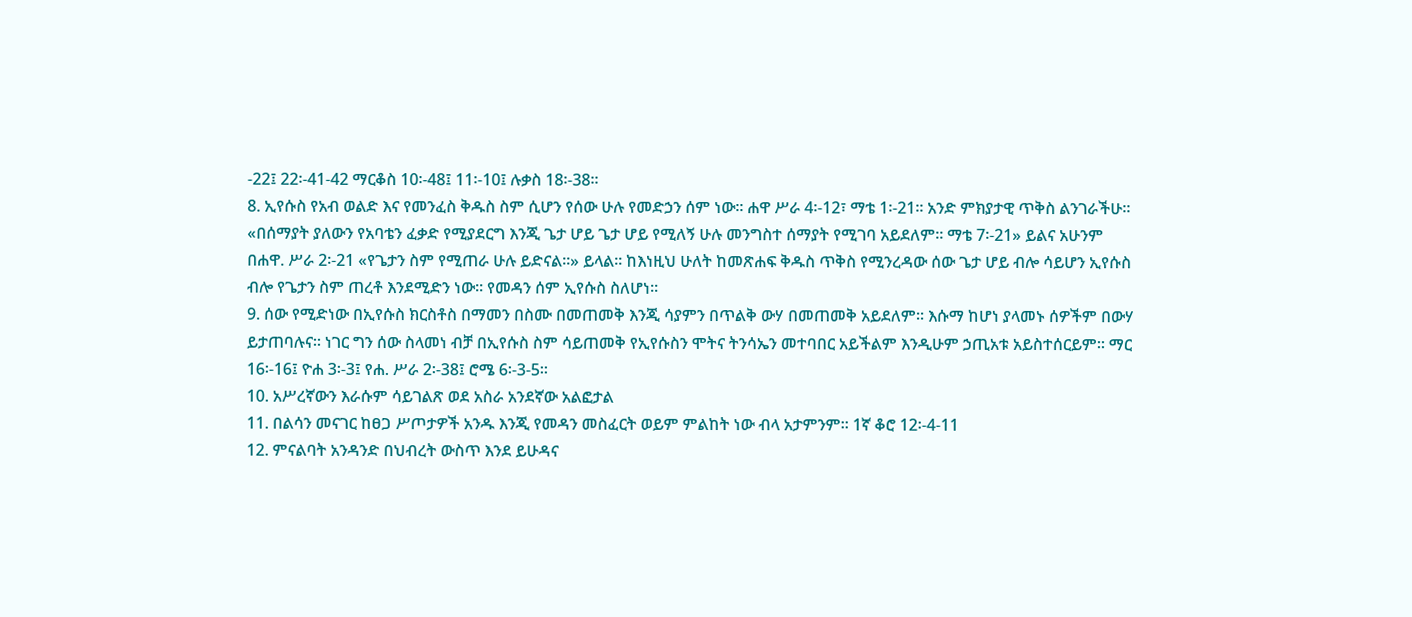-22፤ 22፡-41-42 ማርቆስ 10፡-48፤ 11፡-10፤ ሉቃስ 18፡-38፡፡
8. ኢየሱስ የአብ ወልድ እና የመንፈስ ቅዱስ ስም ሲሆን የሰው ሁሉ የመድኃን ሰም ነው፡፡ ሐዋ ሥራ 4፡-12፣ ማቴ 1፡-21፡፡ አንድ ምክያታዊ ጥቅስ ልንገራችሁ፡፡ «በሰማያት ያለውን የአባቴን ፈቃድ የሚያደርግ እንጂ ጌታ ሆይ ጌታ ሆይ የሚለኝ ሁሉ መንግስተ ሰማያት የሚገባ አይደለም፡፡ ማቴ 7፡-21» ይልና አሁንም በሐዋ. ሥራ 2፡-21 «የጌታን ስም የሚጠራ ሁሉ ይድናል፡፡» ይላል፡፡ ከእነዚህ ሁለት ከመጽሐፍ ቅዱስ ጥቅስ የሚንረዳው ሰው ጌታ ሆይ ብሎ ሳይሆን ኢየሱስ ብሎ የጌታን ስም ጠረቶ እንደሚድን ነው፡፡ የመዳን ሰም ኢየሱስ ስለሆነ፡፡
9. ሰው የሚድነው በኢየሱስ ክርስቶስ በማመን በስሙ በመጠመቅ እንጂ ሳያምን በጥልቅ ውሃ በመጠመቅ አይደለም፡፡ እሱማ ከሆነ ያላመኑ ሰዎችም በውሃ ይታጠባሉና፡፡ ነገር ግን ሰው ስላመነ ብቻ በኢየሱስ ስም ሳይጠመቅ የኢየሱስን ሞትና ትንሳኤን መተባበር አይችልም እንዲሁም ኃጢአቱ አይስተሰርይም፡፡ ማር 16፡-16፤ ዮሐ 3፡-3፤ የሐ. ሥራ 2፡-38፤ ሮሜ 6፡-3-5፡፡
10. አሥረኛውን እራሱም ሳይገልጽ ወደ አስራ አንደኛው አልፎታል
11. በልሳን መናገር ከፀጋ ሥጦታዎች አንዱ እንጂ የመዳን መስፈርት ወይም ምልከት ነው ብላ አታምንም፡፡ 1ኛ ቆሮ 12፡-4-11
12. ምናልባት አንዳንድ በህብረት ውስጥ እንደ ይሁዳና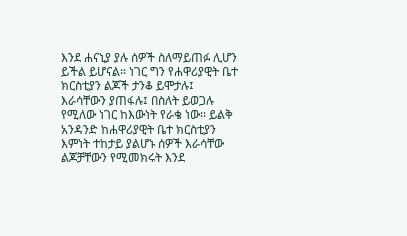እንደ ሐናኒያ ያሉ ሰዎች ስለማይጠፉ ሊሆን ይችል ይሆናል፡፡ ነገር ግን የሐዋሪያዊት ቤተ ክርስቲያን ልጆች ታንቆ ይሞታሉ፤ እራሳቸውን ያጠፋሉ፤ በስለት ይወጋሉ የሚለው ነገር ከእውነት የራቄ ነው፡፡ ይልቅ አንዳንድ ከሐዋሪያዊት ቤተ ክርስቲያን እምነት ተከታይ ያልሆኑ ሰዎች እራሳቸው ልጆቻቸውን የሚመክሩት እንደ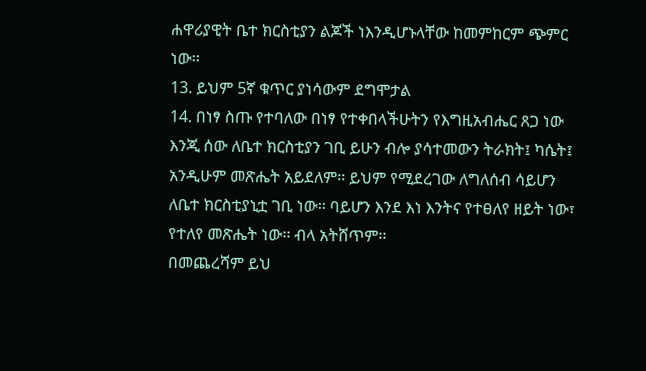ሐዋሪያዊት ቤተ ክርስቲያን ልጆች ነእንዲሆኑላቸው ከመምከርም ጭምር ነው፡፡
13. ይህም 5ኛ ቁጥር ያነሳውም ደግሞታል
14. በነፃ ስጡ የተባለው በነፃ የተቀበላችሁትን የእግዚአብሔር ጸጋ ነው እንጂ ሰው ለቤተ ክርስቲያን ገቢ ይሁን ብሎ ያሳተመውን ትራክት፤ ካሴት፤ አንዲሁም መጽሔት አይደለም፡፡ ይህም የሚደረገው ለግለሰብ ሳይሆን ለቤተ ክርስቲያኒቷ ገቢ ነው፡፡ ባይሆን እንደ እነ እንትና የተፀለየ ዘይት ነው፣ የተለየ መጽሔት ነው፡፡ ብላ አትሸጥም፡፡
በመጨረሻም ይህ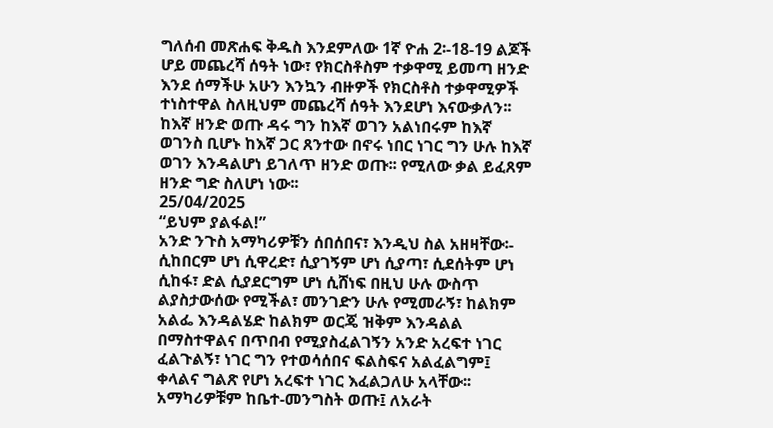ግለሰብ መጽሐፍ ቅዱስ እንደምለው 1ኛ ዮሐ 2፡-18-19 ልጆች ሆይ መጨረሻ ሰዓት ነው፣ የክርስቶስም ተቃዋሚ ይመጣ ዘንድ እንደ ሰማችሁ አሁን እንኳን ብዙዎች የክርስቶስ ተቃዋሚዎች ተነስተዋል ስለዚህም መጨረሻ ሰዓት እንደሆነ እናውቃለን፡፡ ከእኛ ዘንድ ወጡ ዳሩ ግን ከእኛ ወገን አልነበሩም ከእኛ ወገንስ ቢሆኑ ከእኛ ጋር ጸንተው በኖሩ ነበር ነገር ግን ሁሉ ከእኛ ወገን እንዳልሆነ ይገለጥ ዘንድ ወጡ፡፡ የሚለው ቃል ይፈጸም ዘንድ ግድ ስለሆነ ነው፡፡
25/04/2025
“ይህም ያልፋል!”
አንድ ንጉስ አማካሪዎቹን ሰበሰበና፣ እንዲህ ስል አዘዛቸው፡- ሲከበርም ሆነ ሲዋረድ፣ ሲያገኝም ሆነ ሲያጣ፣ ሲደሰትም ሆነ ሲከፋ፣ ድል ሲያደርግም ሆነ ሲሸነፍ በዚህ ሁሉ ውስጥ ልያስታውሰው የሚችል፣ መንገድን ሁሉ የሚመራኝ፣ ከልክም አልፌ እንዳልሄድ ከልክም ወርጄ ዝቅም እንዳልል በማስተዋልና በጥበብ የሚያስፈልገኝን አንድ አረፍተ ነገር ፈልጉልኝ፣ ነገር ግን የተወሳሰበና ፍልስፍና አልፈልግም፤ ቀላልና ግልጽ የሆነ አረፍተ ነገር እፈልጋለሁ አላቸው፡፡ አማካሪዎቹም ከቤተ-መንግስት ወጡ፤ ለአራት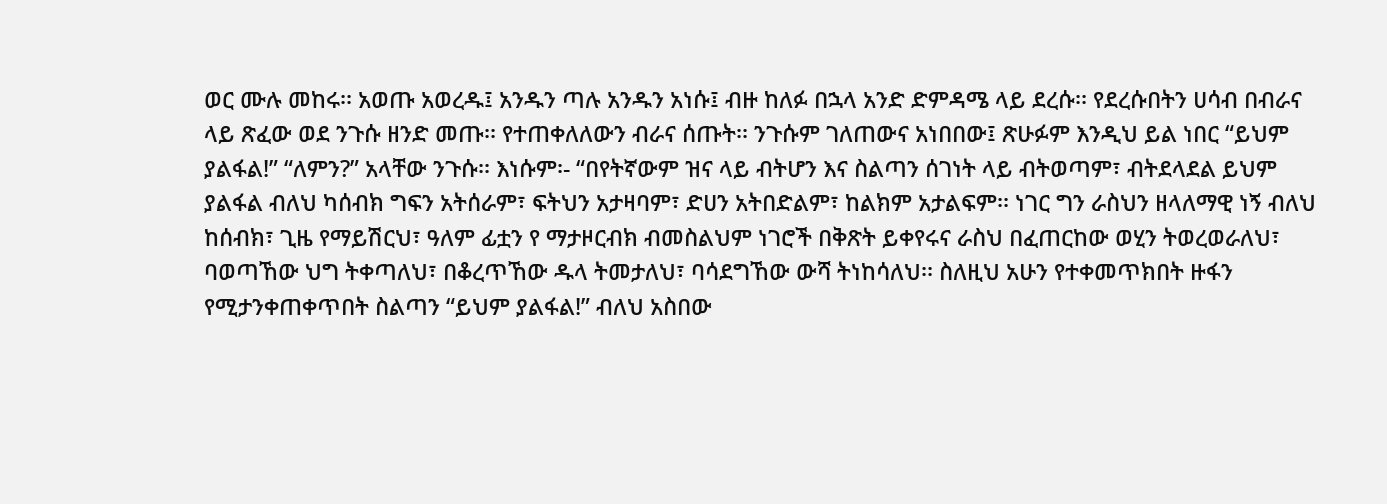ወር ሙሉ መከሩ፡፡ አወጡ አወረዱ፤ አንዱን ጣሉ አንዱን አነሱ፤ ብዙ ከለፉ በኋላ አንድ ድምዳሜ ላይ ደረሱ፡፡ የደረሱበትን ሀሳብ በብራና ላይ ጽፈው ወደ ንጉሱ ዘንድ መጡ፡፡ የተጠቀለለውን ብራና ሰጡት፡፡ ንጉሱም ገለጠውና አነበበው፤ ጽሁፉም እንዲህ ይል ነበር “ይህም ያልፋል!” “ለምን?” አላቸው ንጉሱ፡፡ እነሱም፡- “በየትኛውም ዝና ላይ ብትሆን እና ስልጣን ሰገነት ላይ ብትወጣም፣ ብትደላደል ይህም ያልፋል ብለህ ካሰብክ ግፍን አትሰራም፣ ፍትህን አታዛባም፣ ድሀን አትበድልም፣ ከልክም አታልፍም፡፡ ነገር ግን ራስህን ዘላለማዊ ነኝ ብለህ ከሰብክ፣ ጊዜ የማይሽርህ፣ ዓለም ፊቷን የ ማታዞርብክ ብመስልህም ነገሮች በቅጽት ይቀየሩና ራስህ በፈጠርከው ወሂን ትወረወራለህ፣ ባወጣኸው ህግ ትቀጣለህ፣ በቆረጥኸው ዱላ ትመታለህ፣ ባሳደግኸው ውሻ ትነከሳለህ፡፡ ስለዚህ አሁን የተቀመጥክበት ዙፋን የሚታንቀጠቀጥበት ስልጣን “ይህም ያልፋል!” ብለህ አስበው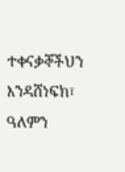ተቀናቃኞችህን እንዳሸነፍክ፣ ዓለምን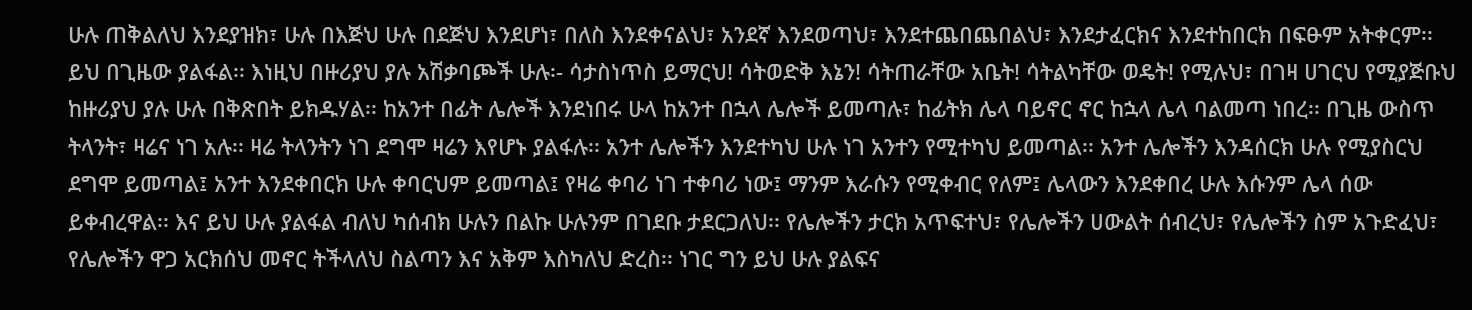ሁሉ ጠቅልለህ እንደያዝክ፣ ሁሉ በእጅህ ሁሉ በደጅህ እንደሆነ፣ በለስ እንደቀናልህ፣ አንደኛ እንደወጣህ፣ እንደተጨበጨበልህ፣ እንደታፈርክና እንደተከበርክ በፍፁም አትቀርም፡፡ ይህ በጊዜው ያልፋል፡፡ እነዚህ በዙሪያህ ያሉ አሽቃባጮች ሁሉ፡- ሳታስነጥስ ይማርህ! ሳትወድቅ እኔን! ሳትጠራቸው አቤት! ሳትልካቸው ወዴት! የሚሉህ፣ በገዛ ሀገርህ የሚያጅቡህ ከዙሪያህ ያሉ ሁሉ በቅጽበት ይክዱሃል፡፡ ከአንተ በፊት ሌሎች እንደነበሩ ሁላ ከአንተ በኋላ ሌሎች ይመጣሉ፣ ከፊትክ ሌላ ባይኖር ኖር ከኋላ ሌላ ባልመጣ ነበረ፡፡ በጊዜ ውስጥ ትላንት፣ ዛሬና ነገ አሉ፡፡ ዛሬ ትላንትን ነገ ደግሞ ዛሬን እየሆኑ ያልፋሉ፡፡ አንተ ሌሎችን እንደተካህ ሁሉ ነገ አንተን የሚተካህ ይመጣል፡፡ አንተ ሌሎችን እንዳሰርክ ሁሉ የሚያስርህ ደግሞ ይመጣል፤ አንተ እንደቀበርክ ሁሉ ቀባርህም ይመጣል፤ የዛሬ ቀባሪ ነገ ተቀባሪ ነው፤ ማንም እራሱን የሚቀብር የለም፤ ሌላውን እንደቀበረ ሁሉ እሱንም ሌላ ሰው ይቀብረዋል፡፡ እና ይህ ሁሉ ያልፋል ብለህ ካሰብክ ሁሉን በልኩ ሁሉንም በገደቡ ታደርጋለህ፡፡ የሌሎችን ታርክ አጥፍተህ፣ የሌሎችን ሀውልት ሰብረህ፣ የሌሎችን ስም አጉድፈህ፣ የሌሎችን ዋጋ አርክሰህ መኖር ትችላለህ ስልጣን እና አቅም እስካለህ ድረስ፡፡ ነገር ግን ይህ ሁሉ ያልፍና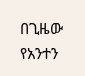በጊዜው የአንተን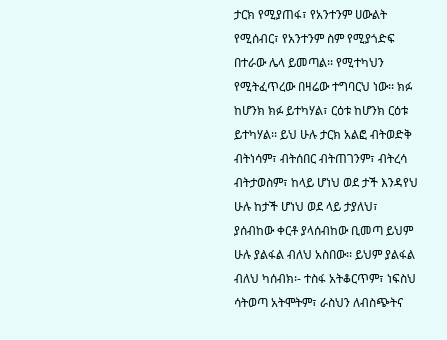ታርክ የሚያጠፋ፣ የአንተንም ሀውልት የሚሰብር፣ የአንተንም ስም የሚያጎድፍ በተራው ሌላ ይመጣል፡፡ የሚተካህን የሚትፈጥረው በዛሬው ተግባርህ ነው፡፡ ክፉ ከሆንክ ክፉ ይተካሃል፣ ርዕቱ ከሆንክ ርዕቱ ይተካሃል፡፡ ይህ ሁሉ ታርክ አልፎ ብትወድቅ ብትነሳም፣ ብትሰበር ብትጠገንም፣ ብትረሳ ብትታወስም፣ ከላይ ሆነህ ወደ ታች እንዳየህ ሁሉ ከታች ሆነህ ወደ ላይ ታያለህ፣ ያሰብከው ቀርቶ ያላሰብከው ቢመጣ ይህም ሁሉ ያልፋል ብለህ አስበው፡፡ ይህም ያልፋል ብለህ ካሰብክ፡- ተስፋ አትቆርጥም፣ ነፍስህ ሳትወጣ አትሞትም፣ ራስህን ለብስጭትና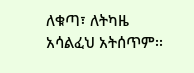ለቁጣ፣ ለትካዜ አሳልፈህ አትሰጥም፡፡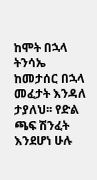ከሞት በኋላ ትንሳኤ ከመታሰር በኋላ መፈታት እንዳለ ታያለህ፡፡ የድል ጫፍ ሽንፈት እንደሆነ ሁሉ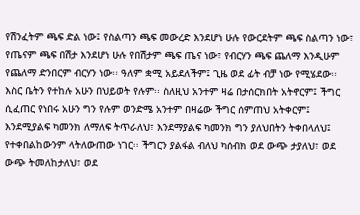የሽንፈትም ጫፍ ድል ነው፤ የስልጣን ጫፍ መውረድ እንደሆነ ሁሉ የውርደትም ጫፍ ስልጣን ነው፣ የጤናም ጫፍ በሽታ እንደሆነ ሁሉ የበሽታም ጫፍ ጤና ነው፣ የብርሃን ጫፍ ጨለማ እንዲሁም የጨለማ ድንበርም ብርሃን ነው፡፡ ዓለም ቋሚ አይደለችም፤ ጊዜ ወደ ፊት ብቻ ነው የሚሄደው፡፡ እስር ቤትን የተከሉ አሁን በህይወት የሉም፡፡ ስለዚህ አንተም ዛሬ በታሰርክበት አትኖርም፤ ችግር ሲፈጠር የነበሩ አሁን ግን የሉም ወንድሜ አንተም በዛሬው ችግር ሰምጠህ አትቀርም፤ እንደሚያልፍ ካመንክ ለማለፍ ትጥራለህ፣ እንደማያልፍ ካመንክ ግን ያለህበትን ትቀበላለህ፤ የተቀበልከውንም ላትለውጠው ነገር፡፡ ችግርን ያልፋል ብለህ ካሰብክ ወደ ውጭ ታያለህ፣ ወደ ውጭ ትመለከታለህ፣ ወደ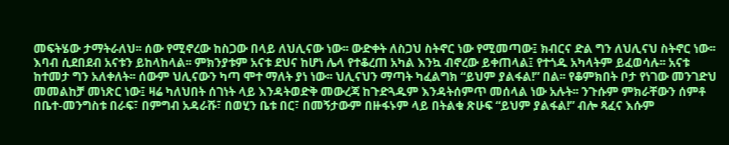መፍትሄው ታማትራለህ፡፡ ሰው የሚኖረው ከስጋው በላይ ለህሊናው ነው፡፡ ውድቀት ለስጋህ ስትኖር ነው የሚመጣው፤ ክብርና ድል ግን ለህሊናህ ስትኖር ነው፡፡ እባብ ሲደበደብ አናቱን ይከላከላል፡፡ ምክንያቱም አናቱ ደህና ከሆነ ሌላ የተቆረጠ አካል እንኳ ብኖረው ይቀጠላል፤ የተጎዱ አካላትም ይፈወሳሉ፡፡ አናቱ ከተመታ ግን አለቀለት፡፡ ሰውም ህሊናውን ካጣ ሞተ ማለት ያነ ነው፡፡ ህሊናህን ማጣት ካፈልግክ “ይህም ያልፋል!” በል፡፡ የቆምክበት ቦታ የነገው መንገድህ መመልከቻ መነጽር ነው፤ ዛሬ ካለህበት ሰገነት ላይ እንዳትወድቅ መውረጃ ከጉድጓዱም እንዳትሰምጥ መሰላል ነው አሉት፡፡ ንጉሱም ምክራቸውን ሰምቶ በቤተ-መንግስቱ በራፍ፣ በምግብ አዳራሹ፣ በወሂን ቤቱ በር፣ በመኝታውም በዙፋኑም ላይ በትልቁ ጽሁፍ “ይህም ያልፋል!” ብሎ ጻፈና እሱም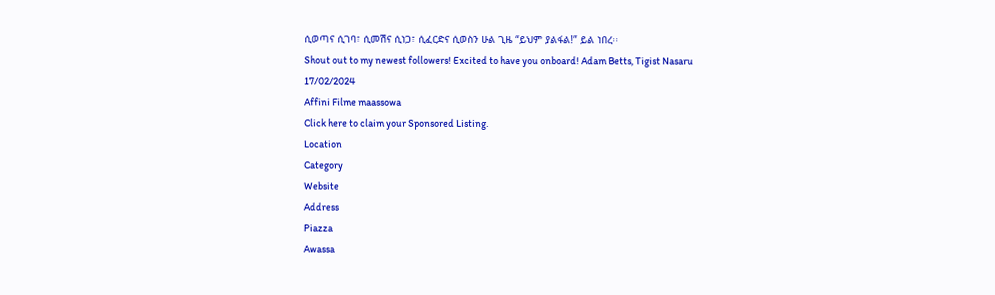ሲወጣና ሲገባ፣ ሲመሽና ሲነጋ፣ ሲፈርድና ሲወስን ሁል ጊዜ “ይህም ያልፋል!” ይል ነበረ፡፡
Shout out to my newest followers! Excited to have you onboard! Adam Betts, Tigist Nasaru
17/02/2024
Affini Filme maassowa
Click here to claim your Sponsored Listing.
Location
Category
Website
Address
Piazza
Awassa